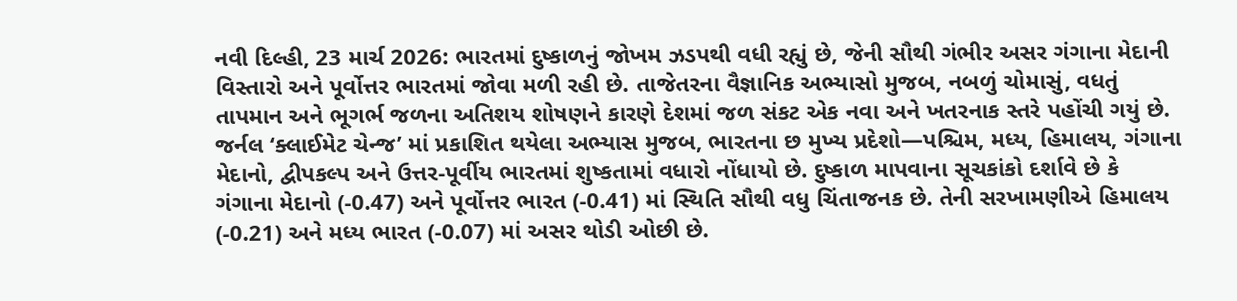નવી દિલ્હી, 23 માર્ચ 2026: ભારતમાં દુષ્કાળનું જોખમ ઝડપથી વધી રહ્યું છે, જેની સૌથી ગંભીર અસર ગંગાના મેદાની વિસ્તારો અને પૂર્વોત્તર ભારતમાં જોવા મળી રહી છે. તાજેતરના વૈજ્ઞાનિક અભ્યાસો મુજબ, નબળું ચોમાસું, વધતું તાપમાન અને ભૂગર્ભ જળના અતિશય શોષણને કારણે દેશમાં જળ સંકટ એક નવા અને ખતરનાક સ્તરે પહોંચી ગયું છે. જર્નલ ‘ક્લાઈમેટ ચેન્જ’ માં પ્રકાશિત થયેલા અભ્યાસ મુજબ, ભારતના છ મુખ્ય પ્રદેશો—પશ્ચિમ, મધ્ય, હિમાલય, ગંગાના મેદાનો, દ્વીપકલ્પ અને ઉત્તર-પૂર્વીય ભારતમાં શુષ્કતામાં વધારો નોંધાયો છે. દુષ્કાળ માપવાના સૂચકાંકો દર્શાવે છે કે ગંગાના મેદાનો (-0.47) અને પૂર્વોત્તર ભારત (-0.41) માં સ્થિતિ સૌથી વધુ ચિંતાજનક છે. તેની સરખામણીએ હિમાલય (-0.21) અને મધ્ય ભારત (-0.07) માં અસર થોડી ઓછી છે.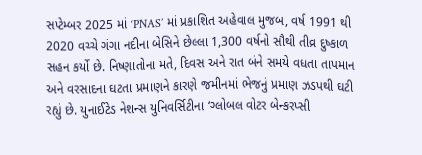સપ્ટેમ્બર 2025 માં ‘PNAS’ માં પ્રકાશિત અહેવાલ મુજબ, વર્ષ 1991 થી 2020 વચ્ચે ગંગા નદીના બેસિને છેલ્લા 1,300 વર્ષનો સૌથી તીવ્ર દુષ્કાળ સહન કર્યો છે. નિષ્ણાતોના મતે, દિવસ અને રાત બંને સમયે વધતા તાપમાન અને વરસાદના ઘટતા પ્રમાણને કારણે જમીનમાં ભેજનું પ્રમાણ ઝડપથી ઘટી રહ્યું છે. યુનાઈટેડ નેશન્સ યુનિવર્સિટીના ‘ગ્લોબલ વોટર બેન્કરપ્સી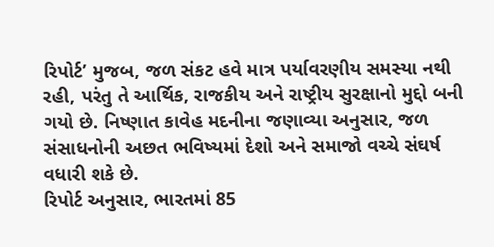રિપોર્ટ’ મુજબ, જળ સંકટ હવે માત્ર પર્યાવરણીય સમસ્યા નથી રહી, પરંતુ તે આર્થિક, રાજકીય અને રાષ્ટ્રીય સુરક્ષાનો મુદ્દો બની ગયો છે. નિષ્ણાત કાવેહ મદનીના જણાવ્યા અનુસાર, જળ સંસાધનોની અછત ભવિષ્યમાં દેશો અને સમાજો વચ્ચે સંઘર્ષ વધારી શકે છે.
રિપોર્ટ અનુસાર, ભારતમાં 85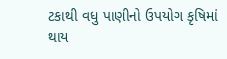ટકાથી વધુ પાણીનો ઉપયોગ કૃષિમાં થાય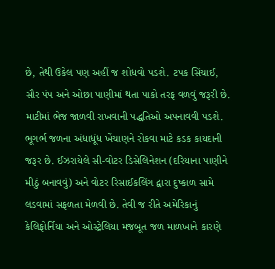છે, તેથી ઉકેલ પણ અહીં જ શોધવો પડશે. ટપક સિંચાઈ, સૌર પંપ અને ઓછા પાણીમાં થતા પાકો તરફ વળવું જરૂરી છે. માટીમાં ભેજ જાળવી રાખવાની પદ્ધતિઓ અપનાવવી પડશે. ભૂગર્ભ જળના અંધાધૂંધ ખેંચાણને રોકવા માટે કડક કાયદાની જરૂર છે. ઈઝરાયેલે સી-વોટર ડિસેલિનેશન (દરિયાના પાણીને મીઠું બનાવવું) અને વોટર રિસાઈકલિંગ દ્વારા દુષ્કાળ સામે લડવામાં સફળતા મેળવી છે. તેવી જ રીતે અમેરિકાનું કેલિફોર્નિયા અને ઓસ્ટ્રેલિયા મજબૂત જળ માળખાને કારણે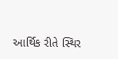આર્થિક રીતે સ્થિર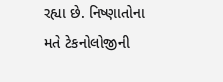રહ્યા છે. નિષ્ણાતોના મતે ટેકનોલોજીની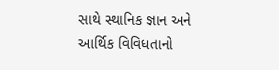સાથે સ્થાનિક જ્ઞાન અને આર્થિક વિવિધતાનો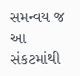સમન્વય જ આ સંકટમાંથી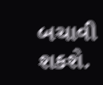બચાવી શકશે.